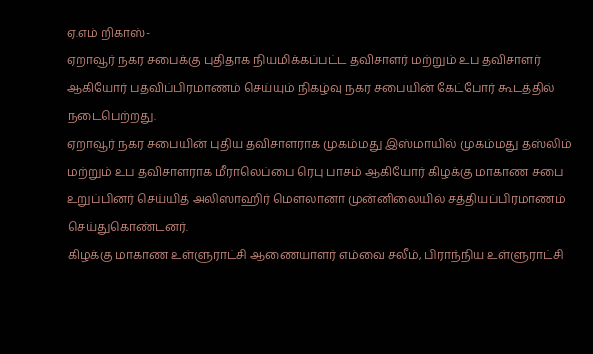ஏ.எம் றிகாஸ்-
ஏறாவூர் நகர சபைக்கு புதிதாக நியமிக்கப்பட்ட தவிசாளர் மற்றும் உப தவிசாளர் ஆகியோர் பதவிப்பிரமாணம் செய்யும் நிகழ்வு நகர சபையின் கேட்போர் கூடத்தில் நடைபெற்றது.
ஏறாவூர் நகர சபையின் புதிய தவிசாளராக முகம்மது இஸ்மாயில் முகம்மது தஸ்லிம் மற்றும் உப தவிசாளராக மீராலெப்பை ரெபு பாசம் ஆகியோர் கிழக்கு மாகாண சபை உறுப்பினர் செய்யித் அலிஸாஹிர் மௌலானா முன்னிலையில் சத்தியப்பிரமாணம் செய்துகொண்டனர்.
கிழக்கு மாகாண உள்ளுராட்சி ஆணையாளர் எம்வை சலீம், பிராந்நிய உள்ளுராட்சி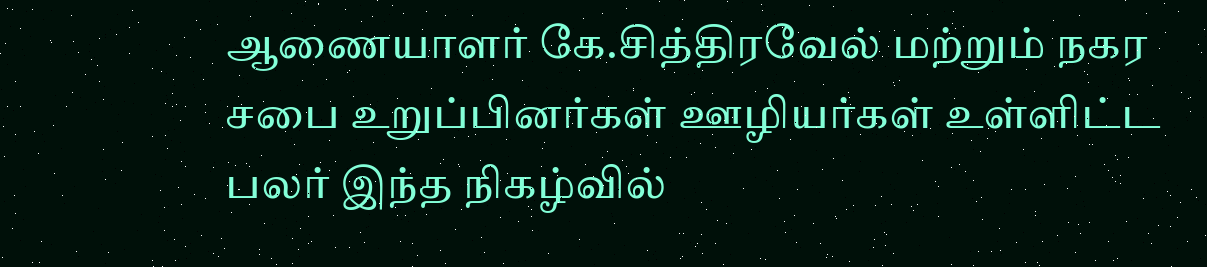ஆணையாளர் கே.சித்திரவேல் மற்றும் நகர சபை உறுப்பினர்கள் ஊழியர்கள் உள்ளிட்ட பலர் இந்த நிகழ்வில்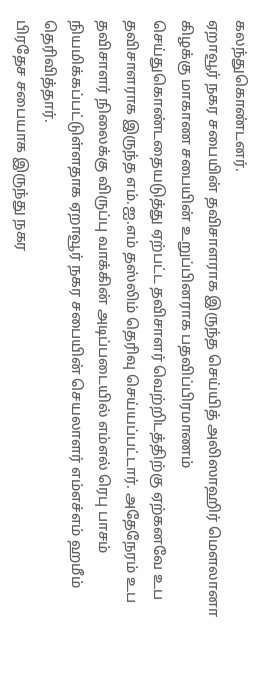கலந்துகொண்டனர்.
ஏறாவூர் நகர சபையின் தவிசாளராக இருந்த செய்யித் அலிஸாஹிர் மௌலானா கிழக்கு மாகாண சபையின் உறுப்பினராக பதவிப்பிரமாணம் செய்துகொண்டதையடுத்து ஏற்பட்ட தவிசாளர் வெற்றிடத்திற்கு ஏற்கனவே உப தவிசாளராக இருந்த எம்.ஐ.எம் தஸ்லிம் தெரிவு செய்யப்பட்டார். அதேநேரம் உப தவிசாளர் நிலைக்கு விருப்பு வாக்கின் அடிப்படையில் எம்எல் ரெபு பாசம் நியமிக்கப்பட்டுள்ளதாக ஏறாவூர் நகர சபையின் செயலாளர் எம்எச்எம் ஹமீம் தெரிவித்தார்.
பிரதேச சபையாக இருந்து நகர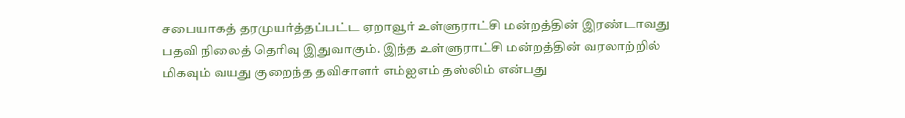சபையாகத் தரமுயர்த்தப்பட்ட ஏறாவூர் உள்ளுராட்சி மன்றத்தின் இரண்டாவது பதவி நிலைத் தெரிவு இதுவாகும். இந்த உள்ளுராட்சி மன்றத்தின் வரலாற்றில் மிகவும் வயது குறைந்த தவிசாளர் எம்ஐஎம் தஸ்லிம் என்பது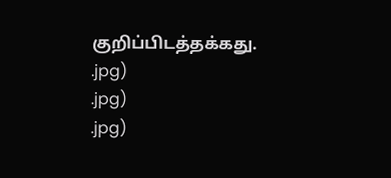குறிப்பிடத்தக்கது.
.jpg)
.jpg)
.jpg)